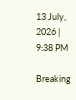13 July, 2026 | 9:38 PM

Breaking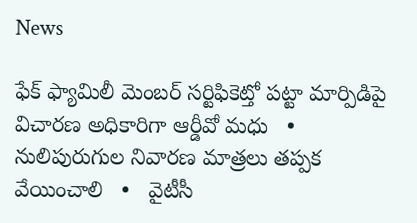News

ఫేక్ ఫ్యామిలీ మెంబర్ సర్టిఫికెట్తో పట్టా మార్పిడిపై విచారణ అధికారిగా ఆర్డీవో మధు   •   నులిపురుగుల నివారణ మాత్రలు తప్పక వేయించాలి   •   వైటీసీ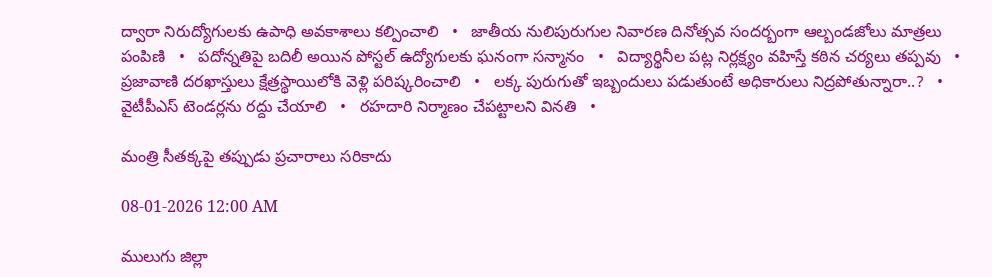ద్వారా నిరుద్యోగులకు ఉపాధి అవకాశాలు కల్పించాలి   •   జాతీయ నులిపురుగుల నివారణ దినోత్సవ సందర్బంగా ఆల్బండజోలు మాత్రలు పంపిణి   •   పదోన్నతిపై బదిలీ అయిన పోస్టల్ ఉద్యోగులకు ఘనంగా సన్మానం   •   విద్యార్థినీల పట్ల నిర్లక్ష్యం వహిస్తే కఠిన చర్యలు తప్పవు   •   ప్రజావాణి దరఖాస్తులు క్షేత్రస్థాయిలోకి వెళ్లి పరిష్కరించాలి   •   లక్క పురుగుతో ఇబ్బందులు పడుతుంటే అధికారులు నిద్రపోతున్నారా..?   •   వైటీపీఎస్ టెండర్లను రద్దు చేయాలి   •   రహదారి నిర్మాణం చేప‌ట్టాల‌ని వినతి   •

మంత్రి సీతక్కపై తప్పుడు ప్రచారాలు సరికాదు

08-01-2026 12:00 AM

ములుగు జిల్లా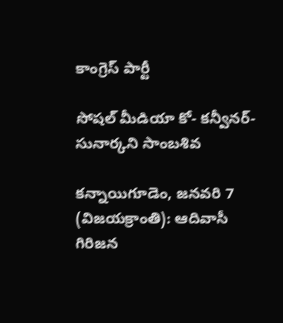కాంగ్రెస్ పార్టీ

సోషల్ మీడియా కో- కన్వీనర్- సునార్కని సాంబశివ

కన్నాయిగూడెం, జనవరి 7 (విజయక్రాంతి): ఆదివాసీ గిరిజన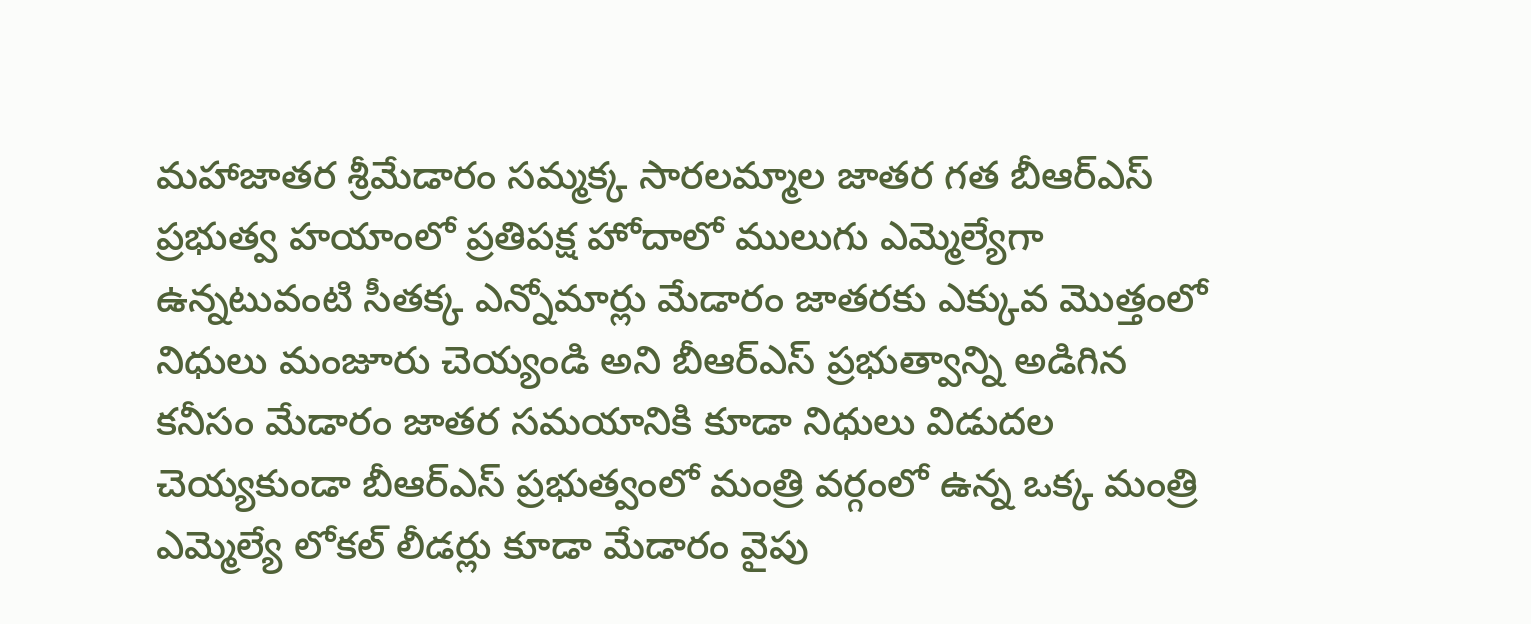మహాజాతర శ్రీమేడారం సమ్మక్క సారలమ్మాల జాతర గత బీఆర్‌ఎస్ ప్రభుత్వ హయాంలో ప్రతిపక్ష హోదాలో ములుగు ఎమ్మెల్యేగా ఉన్నటువంటి సీతక్క ఎన్నోమార్లు మేడారం జాతరకు ఎక్కువ మొత్తంలో నిధులు మంజూరు చెయ్యండి అని బీఆర్‌ఎస్ ప్రభుత్వాన్ని అడిగిన కనీసం మేడారం జాతర సమయానికి కూడా నిధులు విడుదల చెయ్యకుండా బీఆర్‌ఎస్ ప్రభుత్వంలో మంత్రి వర్గంలో ఉన్న ఒక్క మంత్రి ఎమ్మెల్యే లోకల్ లీడర్లు కూడా మేడారం వైపు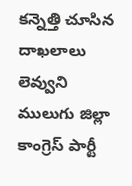కన్నెత్తి చూసిన దాఖలాలు లెవ్వుని ములుగు జిల్లా కాంగ్రెస్ పార్టీ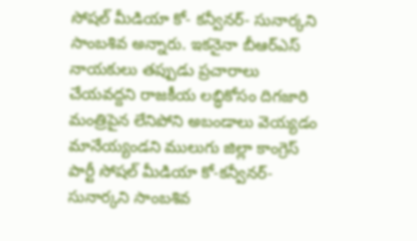సోషల్ మీడియా కో- కన్వీనర్- సునార్కని సాంబశివ అన్నారు. ఇకనైనా బీఆర్‌ఎస్ నాయకులు తప్పుడు ప్రచారాలు చేయవద్దని రాజకీయ లబ్ధికోసం దిగజారి మంత్రిపైన లేనిపోని అబండాలు వెయ్యడం మానేయ్యండని ములుగు జిల్లా కాంగ్రెస్ పార్టీ సోషల్ మీడియా కో-కన్వీనర్-సునార్కని సాంబశివ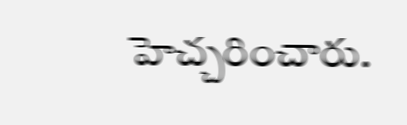హెచ్చరించారు.